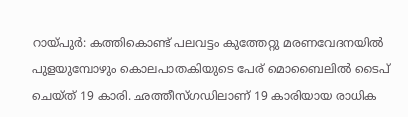റായ്പുർ: കത്തികൊണ്ട് പലവട്ടം കുത്തേറ്റു മരണവേദനയിൽ പുളയുമ്പോഴും കൊലപാതകിയുടെ പേര് മൊബൈലിൽ ടൈപ് ചെയ്ത് 19 കാരി. ഛത്തീസ്ഗഡിലാണ് 19 കാരിയായ രാധിക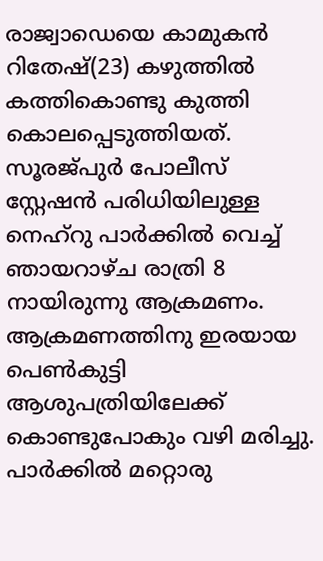രാജ്വാഡെയെ കാമുകൻ റിതേഷ്(23) കഴുത്തിൽ കത്തികൊണ്ടു കുത്തി കൊലപ്പെടുത്തിയത്. സൂരജ്പുർ പോലീസ് സ്റ്റേഷൻ പരിധിയിലുള്ള നെഹ്റു പാർക്കിൽ വെച്ച് ഞായറാഴ്ച രാത്രി 8 നായിരുന്നു ആക്രമണം. ആക്രമണത്തിനു ഇരയായ പെൺകുട്ടി ആശുപത്രിയിലേക്ക് കൊണ്ടുപോകും വഴി മരിച്ചു. പാർക്കിൽ മറ്റൊരു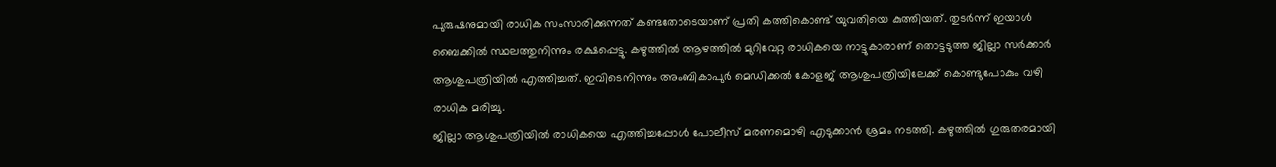പുരുഷനുമായി രാധിക സംസാരിക്കുന്നത് കണ്ടതോടെയാണ് പ്രതി കത്തികൊണ്ട് യുവതിയെ കുത്തിയത്. തുടർന്ന് ഇയാൾ ബൈക്കിൽ സ്ഥലത്തുനിന്നും രക്ഷപ്പെട്ടു. കഴുത്തിൽ ആഴത്തിൽ മുറിവേറ്റ രാധികയെ നാട്ടുകാരാണ് തൊട്ടടുത്ത ജില്ലാ സർക്കാർ ആശുപത്രിയിൽ എത്തിച്ചത്. ഇവിടെനിന്നും അംബികാപുർ മെഡിക്കൽ കോളജ് ആശുപത്രിയിലേക്ക് കൊണ്ടുപോകും വഴി രാധിക മരിച്ചു.
ജില്ലാ ആശുപത്രിയിൽ രാധികയെ എത്തിച്ചപ്പോൾ പോലീസ് മരണമൊഴി എടുക്കാൻ ശ്രമം നടത്തി. കഴുത്തിൽ ഗുരുതരമായി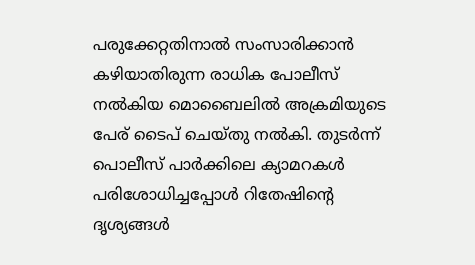പരുക്കേറ്റതിനാൽ സംസാരിക്കാൻ കഴിയാതിരുന്ന രാധിക പോലീസ് നൽകിയ മൊബൈലിൽ അക്രമിയുടെ പേര് ടൈപ് ചെയ്തു നൽകി. തുടർന്ന് പൊലീസ് പാർക്കിലെ ക്യാമറകൾ പരിശോധിച്ചപ്പോൾ റിതേഷിന്റെ ദൃശ്യങ്ങൾ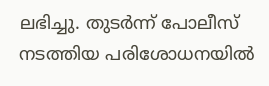ലഭിച്ചു. തുടർന്ന് പോലീസ് നടത്തിയ പരിശോധനയിൽ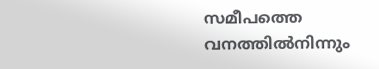സമീപത്തെ വനത്തിൽനിന്നും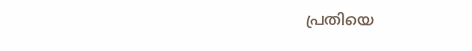പ്രതിയെ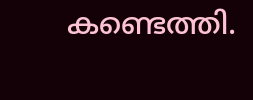കണ്ടെത്തി.